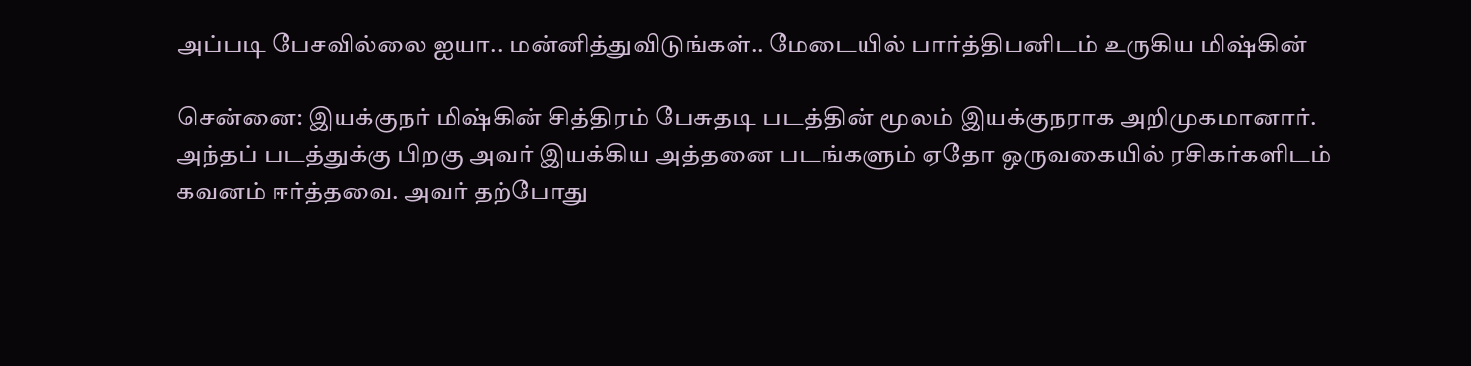அப்படி பேசவில்லை ஐயா.. மன்னித்துவிடுங்கள்.. மேடையில் பார்த்திபனிடம் உருகிய மிஷ்கின்

சென்னை: இயக்குநர் மிஷ்கின் சித்திரம் பேசுதடி படத்தின் மூலம் இயக்குநராக அறிமுகமானார். அந்தப் படத்துக்கு பிறகு அவர் இயக்கிய அத்தனை படங்களும் ஏதோ ஒருவகையில் ரசிகர்களிடம் கவனம் ஈர்த்தவை. அவர் தற்போது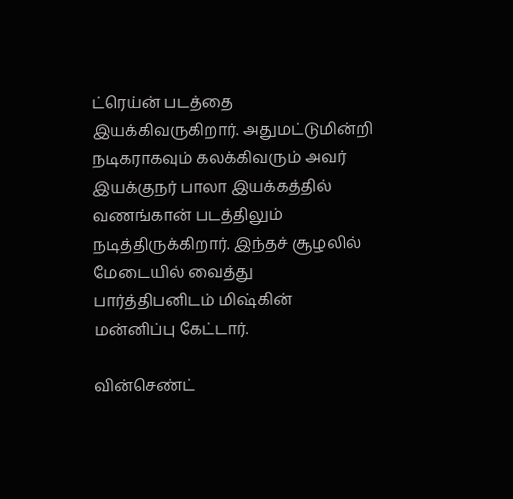ட்ரெய்ன் படத்தை இயக்கிவருகிறார். அதுமட்டுமின்றி நடிகராகவும் கலக்கிவரும் அவர் இயக்குநர் பாலா இயக்கத்தில் வணங்கான் படத்திலும் நடித்திருக்கிறார். இந்தச் சூழலில் மேடையில் வைத்து பார்த்திபனிடம் மிஷ்கின் மன்னிப்பு கேட்டார்.

வின்செண்ட்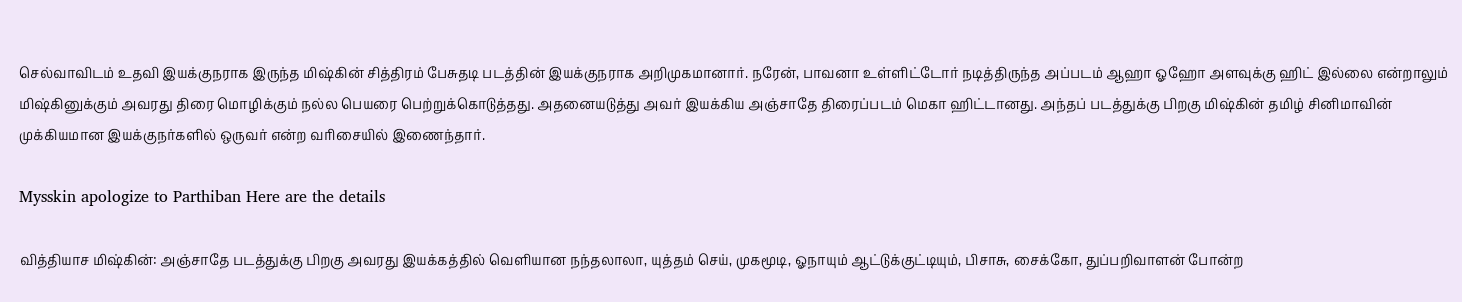செல்வாவிடம் உதவி இயக்குநராக இருந்த மிஷ்கின் சித்திரம் பேசுதடி படத்தின் இயக்குநராக அறிமுகமானார். நரேன், பாவனா உள்ளிட்டோர் நடித்திருந்த அப்படம் ஆஹா ஓஹோ அளவுக்கு ஹிட் இல்லை என்றாலும் மிஷ்கினுக்கும் அவரது திரை மொழிக்கும் நல்ல பெயரை பெற்றுக்கொடுத்தது. அதனையடுத்து அவர் இயக்கிய அஞ்சாதே திரைப்படம் மெகா ஹிட்டானது. அந்தப் படத்துக்கு பிறகு மிஷ்கின் தமிழ் சினிமாவின் முக்கியமான இயக்குநர்களில் ஒருவர் என்ற வரிசையில் இணைந்தார்.

Mysskin apologize to Parthiban Here are the details

வித்தியாச மிஷ்கின்: அஞ்சாதே படத்துக்கு பிறகு அவரது இயக்கத்தில் வெளியான நந்தலாலா, யுத்தம் செய், முகமூடி, ஓநாயும் ஆட்டுக்குட்டியும், பிசாசு, சைக்கோ, துப்பறிவாளன் போன்ற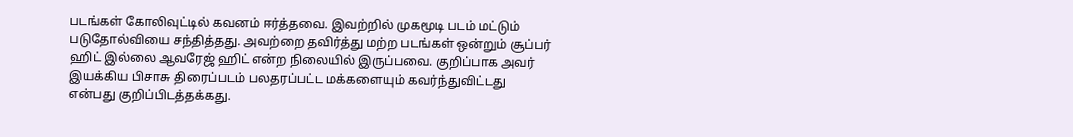படங்கள் கோலிவுட்டில் கவனம் ஈர்த்தவை. இவற்றில் முகமூடி படம் மட்டும் படுதோல்வியை சந்தித்தது. அவற்றை தவிர்த்து மற்ற படங்கள் ஒன்றும் சூப்பர் ஹிட் இல்லை ஆவரேஜ் ஹிட் என்ற நிலையில் இருப்பவை. குறிப்பாக அவர் இயக்கிய பிசாசு திரைப்படம் பலதரப்பட்ட மக்களையும் கவர்ந்துவிட்டது என்பது குறிப்பிடத்தக்கது.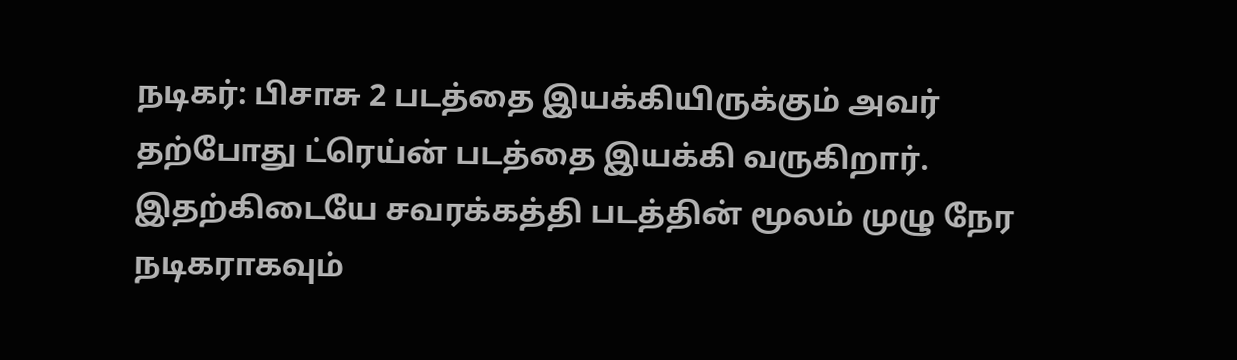நடிகர்: பிசாசு 2 படத்தை இயக்கியிருக்கும் அவர் தற்போது ட்ரெய்ன் படத்தை இயக்கி வருகிறார். இதற்கிடையே சவரக்கத்தி படத்தின் மூலம் முழு நேர நடிகராகவும்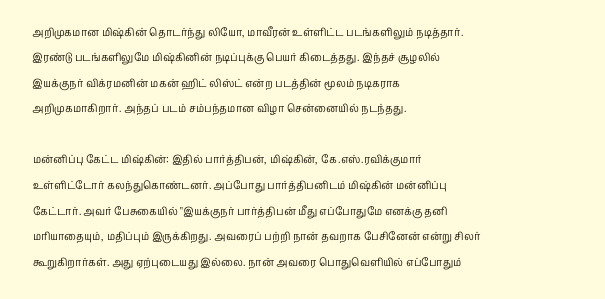அறிமுகமான மிஷ்கின் தொடர்ந்து லியோ, மாவீரன் உள்ளிட்ட படங்களிலும் நடித்தார். இரண்டு படங்களிலுமே மிஷ்கினின் நடிப்புக்கு பெயர் கிடைத்தது. இந்தச் சூழலில் இயக்குநர் விக்ரமனின் மகன் ஹிட் லிஸ்ட் என்ற படத்தின் மூலம் நடிகராக அறிமுகமாகிறார். அந்தப் படம் சம்பந்தமான விழா சென்னையில் நடந்தது.

மன்னிப்பு கேட்ட மிஷ்கின்: இதில் பார்த்திபன், மிஷ்கின், கே.எஸ்.ரவிக்குமார் உள்ளிட்டோர் கலந்துகொண்டனர். அப்போது பார்த்திபனிடம் மிஷ்கின் மன்னிப்பு கேட்டார். அவர் பேசுகையில் "இயக்குநர் பார்த்திபன் மீது எப்போதுமே எனக்கு தனி மரியாதையும், மதிப்பும் இருக்கிறது. அவரைப் பற்றி நான் தவறாக பேசினேன் என்று சிலர் கூறுகிறார்கள். அது ஏற்புடையது இல்லை. நான் அவரை பொதுவெளியில் எப்போதும்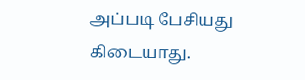அப்படி பேசியது கிடையாது.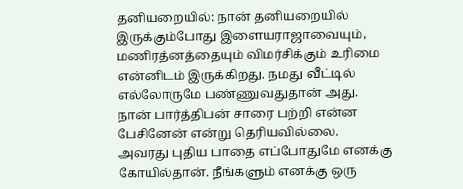தனியறையில்: நான் தனியறையில் இருக்கும்போது இளையராஜாவையும், மணிரத்னத்தையும் விமர்சிக்கும் உரிமை என்னிடம் இருக்கிறது. நமது வீட்டில் எல்லோருமே பண்ணுவதுதான் அது. நான் பார்த்திபன் சாரை பற்றி என்ன பேசினேன் என்று தெரியவில்லை. அவரது புதிய பாதை எப்போதுமே எனக்கு கோயில்தான். நீங்களும் எனக்கு ஒரு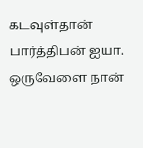கடவுள்தான் பார்த்திபன் ஐயா. ஒருவேளை நான்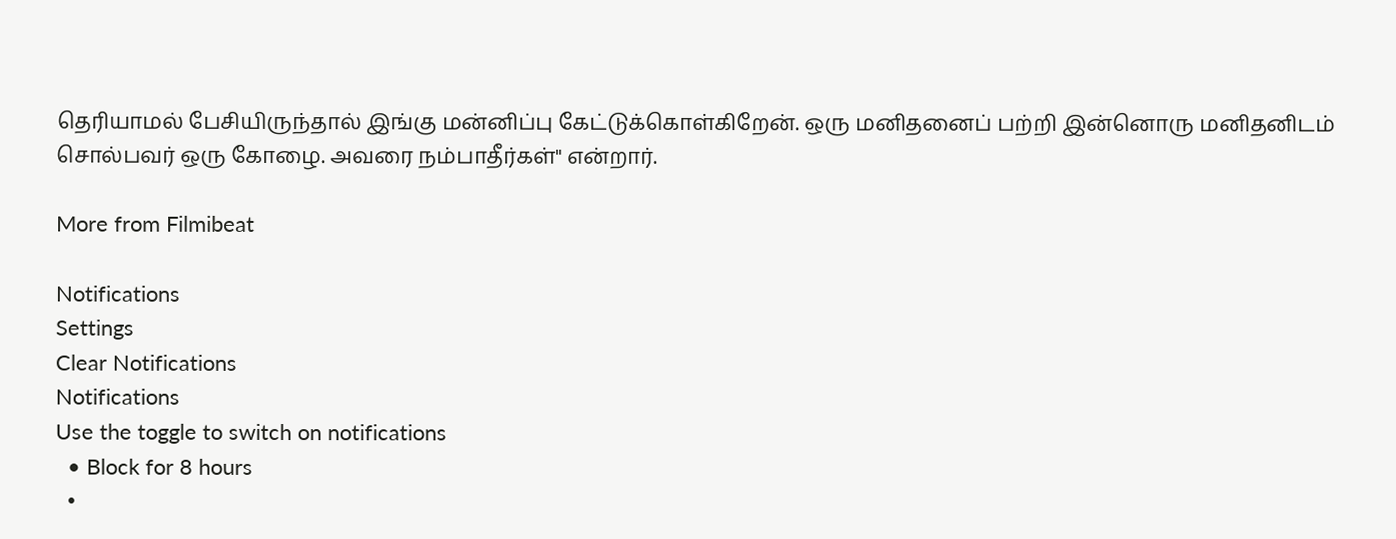தெரியாமல் பேசியிருந்தால் இங்கு மன்னிப்பு கேட்டுக்கொள்கிறேன். ஒரு மனிதனைப் பற்றி இன்னொரு மனிதனிடம் சொல்பவர் ஒரு கோழை. அவரை நம்பாதீர்கள்" என்றார்.

More from Filmibeat

Notifications
Settings
Clear Notifications
Notifications
Use the toggle to switch on notifications
  • Block for 8 hours
  •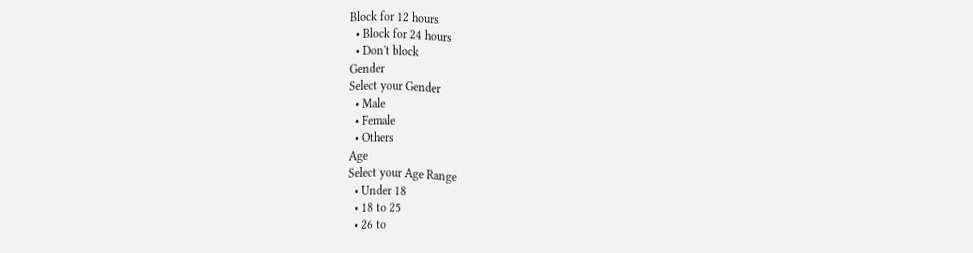Block for 12 hours
  • Block for 24 hours
  • Don't block
Gender
Select your Gender
  • Male
  • Female
  • Others
Age
Select your Age Range
  • Under 18
  • 18 to 25
  • 26 to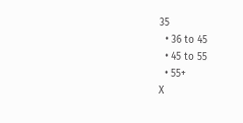35
  • 36 to 45
  • 45 to 55
  • 55+
X